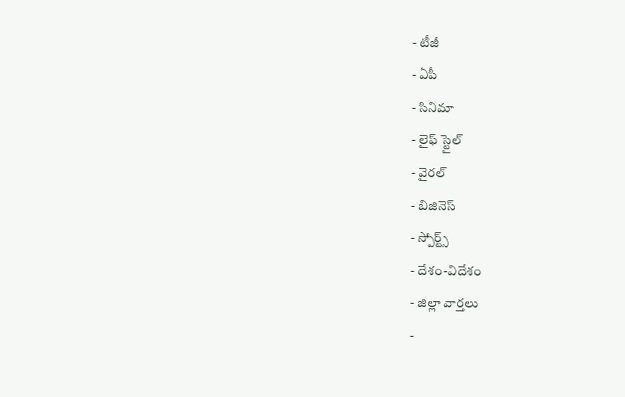- టీజీ
- ఏపీ
- సినిమా
- లైఫ్ స్టైల్
- వైరల్
- బిజినెస్
- స్పోర్ట్స్
- దేశం-విదేశం
- జిల్లా వార్తలు
-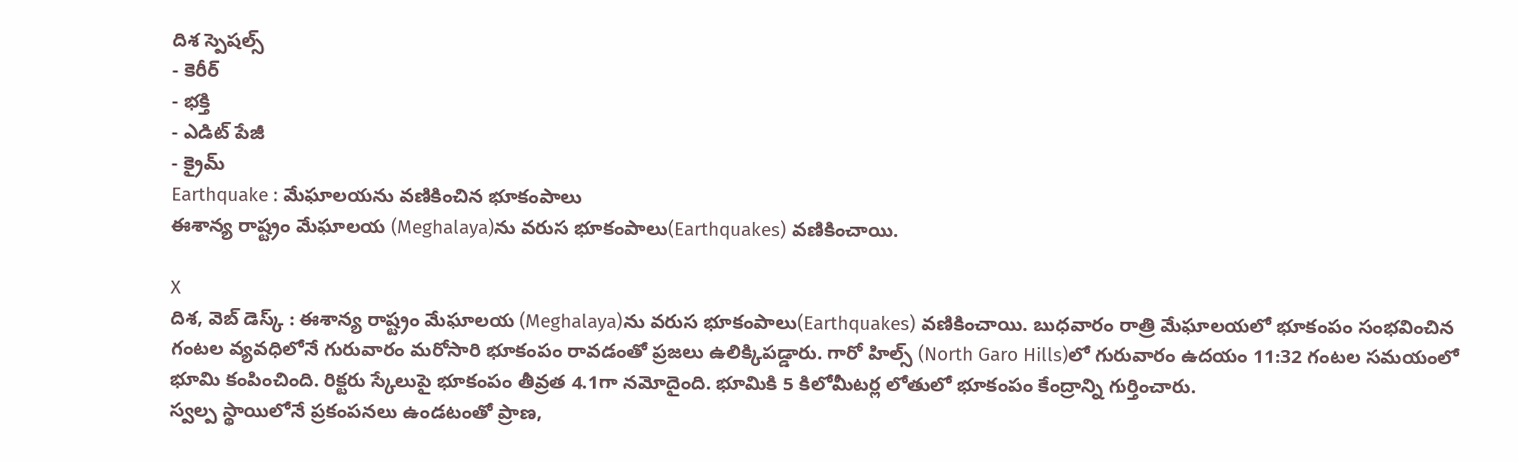దిశ స్పెషల్స్
- కెరీర్
- భక్తి
- ఎడిట్ పేజీ
- క్రైమ్
Earthquake : మేఘాలయను వణికించిన భూకంపాలు
ఈశాన్య రాష్ట్రం మేఘాలయ (Meghalaya)ను వరుస భూకంపాలు(Earthquakes) వణికించాయి.

X
దిశ, వెబ్ డెస్క్ : ఈశాన్య రాష్ట్రం మేఘాలయ (Meghalaya)ను వరుస భూకంపాలు(Earthquakes) వణికించాయి. బుధవారం రాత్రి మేఘాలయలో భూకంపం సంభవించిన గంటల వ్యవధిలోనే గురువారం మరోసారి భూకంపం రావడంతో ప్రజలు ఉలిక్కిపడ్డారు. గారో హిల్స్ (North Garo Hills)లో గురువారం ఉదయం 11:32 గంటల సమయంలో భూమి కంపించింది. రిక్టరు స్కేలుపై భూకంపం తీవ్రత 4.1గా నమోదైంది. భూమికి 5 కిలోమీటర్ల లోతులో భూకంపం కేంద్రాన్ని గుర్తించారు.
స్వల్ప స్థాయిలోనే ప్రకంపనలు ఉండటంతో ప్రాణ,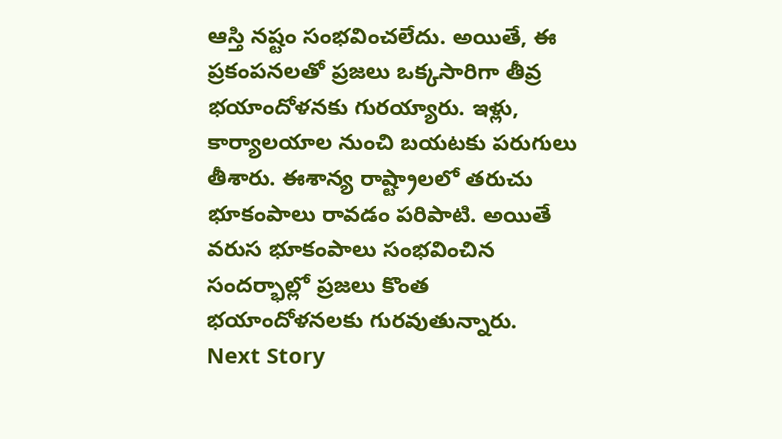ఆస్తి నష్టం సంభవించలేదు. అయితే, ఈ ప్రకంపనలతో ప్రజలు ఒక్కసారిగా తీవ్ర భయాందోళనకు గురయ్యారు. ఇళ్లు, కార్యాలయాల నుంచి బయటకు పరుగులు తీశారు. ఈశాన్య రాష్ట్రాలలో తరుచు భూకంపాలు రావడం పరిపాటి. అయితే వరుస భూకంపాలు సంభవించిన సందర్భాల్లో ప్రజలు కొంత భయాందోళనలకు గురవుతున్నారు.
Next Story